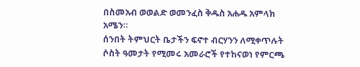በስመአብ ወወልድ ወመንፈስ ቅዱስ አሐዱ አምላክ አሜን።
ሰንበት ትምህርት ቤታችን ፍኖተ ብርሃንን ለሚቀጥሉት ሶስት ዓመታት የሚመሩ አመራሮች የተከናወነ የምርጫ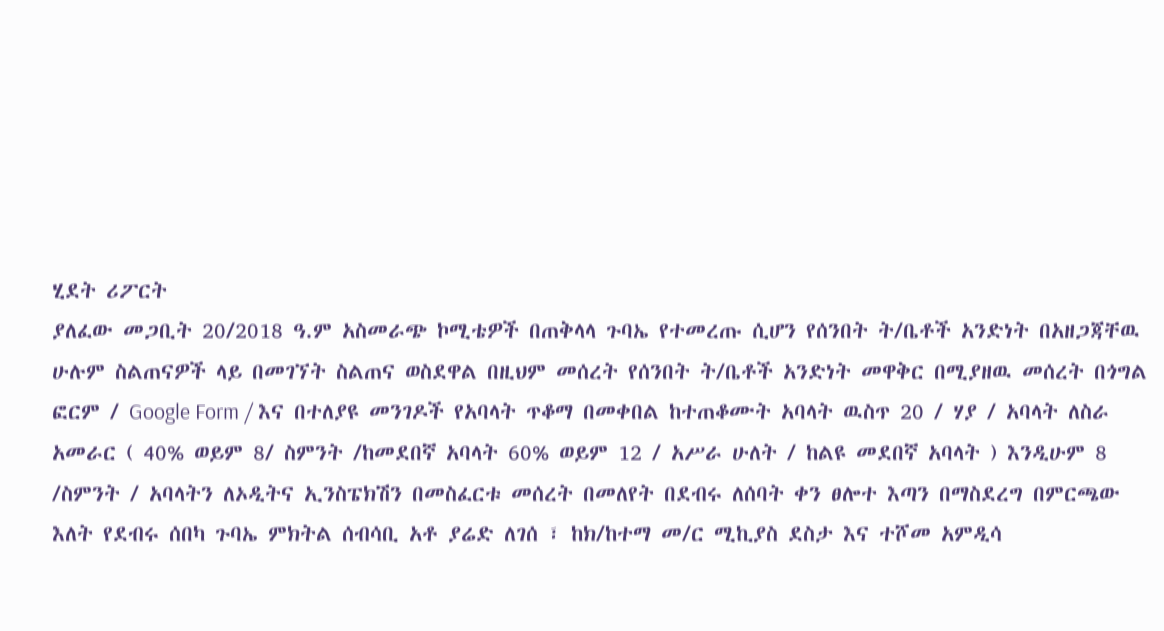ሂደት ሪፖርት
ያለፈው መጋቢት 20/2018 ዓ.ም አስመራጭ ኮሚቴዎች በጠቅላላ ጉባኤ የተመረጡ ሲሆን የሰንበት ት/ቤቶች አንድነት በአዘጋጃቸዉ ሁሉም ስልጠናዎች ላይ በመገኘት ስልጠና ወስደዋል በዚህም መሰረት የሰንበት ት/ቤቶች አንድነት መዋቅር በሚያዘዉ መሰረት በጎግል ፎርም / Google Form / እና በተለያዩ መንገዶች የአባላት ጥቆማ በመቀበል ከተጠቆሙት አባላት ዉስጥ 20 / ሃያ / አባላት ለስራ አመራር ( 40% ወይም 8/ ስምንት /ከመደበኛ አባላት 60% ወይም 12 / አሥራ ሁለት / ከልዩ መደበኛ አባላት ) እንዲሁም 8 /ስምንት / አባላትን ለኦዲትና ኢንስፔክሽን በመስፈርቱ መሰረት በመለየት በደብሩ ለሰባት ቀን ፀሎተ እጣን በማስደረግ በምርጫው እለት የደብሩ ሰበካ ጉባኤ ምክትል ሰብሳቢ አቶ ያሬድ ለገሰ ፣ ከክ/ከተማ መ/ር ሚኪያስ ደስታ እና ተሾመ አምዲሳ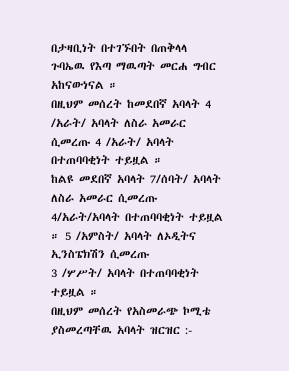በታዛቢነት በተገኙበት በጠቅላላ ጉባኤዉ የእጣ ማዉጣት መርሐ ግብር አከናውነናል ።
በዚህም መሰረት ከመደበኛ አባላት 4 /አራት/ አባላት ለስራ አመራር ሲመረጡ 4 /አራት/ አባላት በተጠባባቂነት ተይዟል ።
ከልዩ መደበኛ አባላት 7/ሰባት/ አባላት ለስራ አመራር ሲመረጡ 4/አራት/አባላት በተጠባባቂነት ተይዟል ። 5 /አምስት/ አባላት ለኦዲትና ኢንስፔክሽን ሲመረጡ
3 /ሦሥት/ አባላት በተጠባባቂነት ተይዟል ።
በዚህም መሰረት የአስመራጭ ኮሚቴ ያስመረጣቸዉ አባላት ዝርዝር :-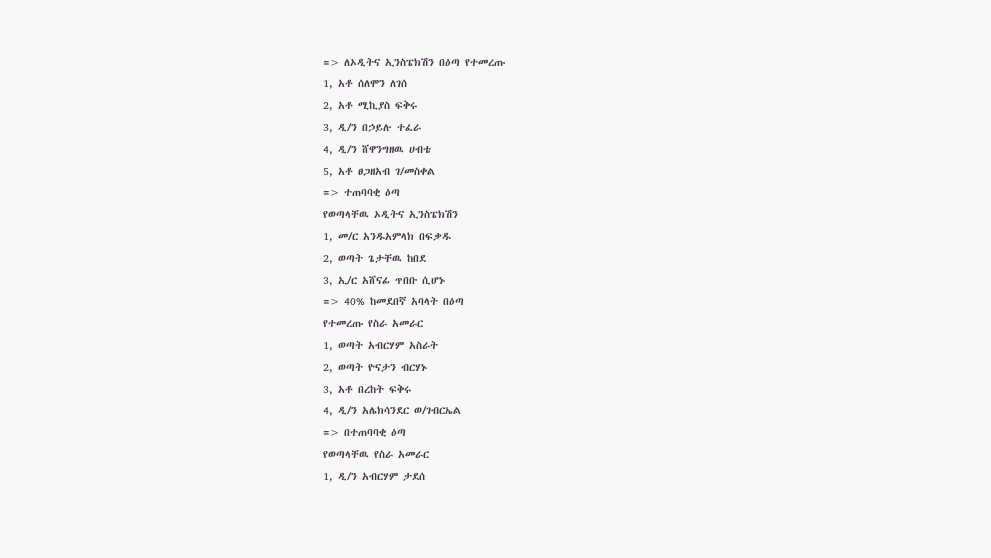=> ለኦዲትና ኢንስፔክሽን በዕጣ የተመረጡ
1, አቶ ሰለሞን ለገሰ
2, አቶ ሚኪያስ ፍቅሩ
3, ዲ/ን በኃይሉ ተፈራ
4, ዲ/ን ሸዋንግዘዉ ሀብቴ
5, አቶ ፀጋዘአብ ገ/መስቀል
=> ተጠባባቂ ዕጣ
የወጣላቸዉ ኦዲትና ኢንስፔክሽን
1, መ/ር አንዱአምላክ በፍቃዱ
2, ወጣት ጌታቸዉ ከበደ
3, ኢ/ር አሸናፊ ጥበቡ ሲሆኑ
=> 40% ከመደበኛ አባላት በዕጣ
የተመረጡ የስራ አመራር
1, ወጣት አብርሃም አስራት
2, ወጣት ዮናታን ብርሃኑ
3, አቶ በረከት ፍቅሩ
4, ዲ/ን አሌክሳንደር ወ/ገብርኤል
=> በተጠባባቂ ዕጣ
የወጣላቸዉ የስራ አመራር
1, ዲ/ን አብርሃም ታደሰ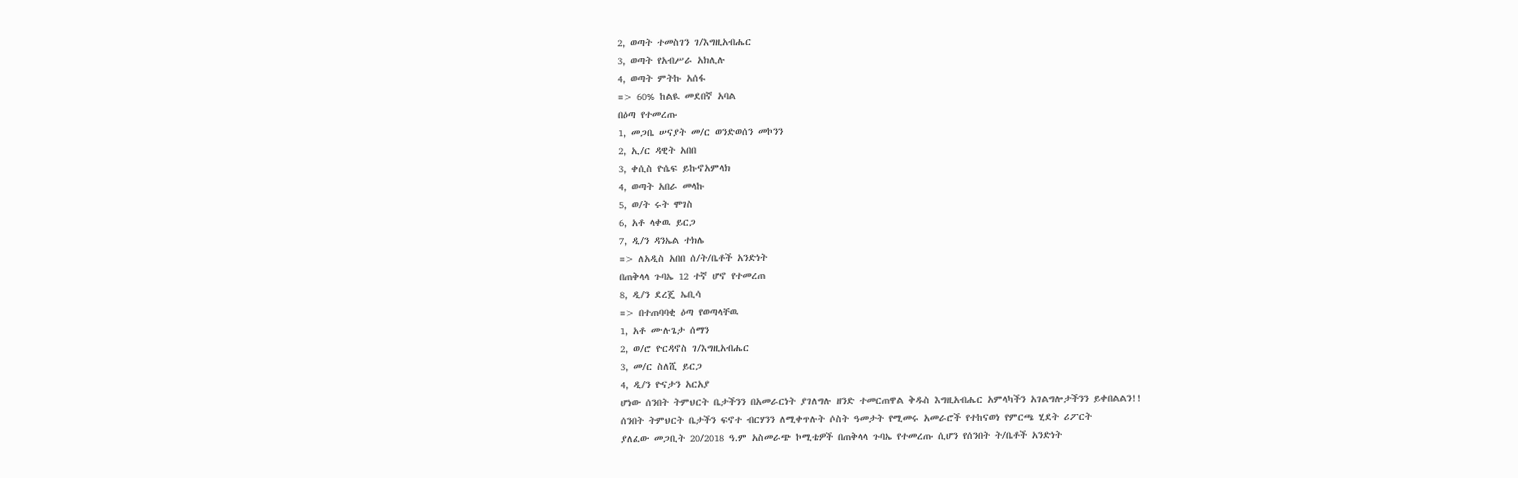2, ወጣት ተመስገን ገ/እግዚአብሔር
3, ወጣት የአብሥራ አክሊሉ
4, ወጣት ምትኩ አሰፋ
=> 60% ከልዪ መደበኛ አባል
በዕጣ የተመረጡ
1, መጋቤ ሠናያት መ/ር ወንድወሰን መኮንን
2, ኢ/ር ዳዊት አበበ
3, ቀሲስ ዮሴፍ ይኩኖአምላክ
4, ወጣት አበራ መላኩ
5, ወ/ት ሩት ሞገስ
6, አቶ ላቀዉ ይርጋ
7, ዲ/ን ዳንኤል ተክሌ
=> ለአዲስ አበበ ሰ/ት/ቤቶች አንድነት
በጠቅላላ ጉባኤ 12 ተኛ ሆኖ የተመረጠ
8, ዲ/ን ደረጄ ኤቢሳ
=> በተጠባባቂ ዕጣ የወጣላቸዉ
1, አቶ ሙሉጌታ ሰማን
2, ወ/ሮ ዮርዳኖስ ገ/እግዚአብሔር
3, መ/ር ስለሺ ይርጋ
4, ዲ/ን ዮናታን አርአያ
ሆነው ሰንበት ትምህርት ቤታችንን በአመራርነት ያገለግሉ ዘንድ ተመርጠዋል ቅዱስ እግዚአብሔር አምላካችን አገልግሎታችንን ይቀበልልን!!
ሰንበት ትምህርት ቤታችን ፍኖተ ብርሃንን ለሚቀጥሉት ሶስት ዓመታት የሚመሩ አመራሮች የተከናወነ የምርጫ ሂደት ሪፖርት
ያለፈው መጋቢት 20/2018 ዓ.ም አስመራጭ ኮሚቴዎች በጠቅላላ ጉባኤ የተመረጡ ሲሆን የሰንበት ት/ቤቶች አንድነት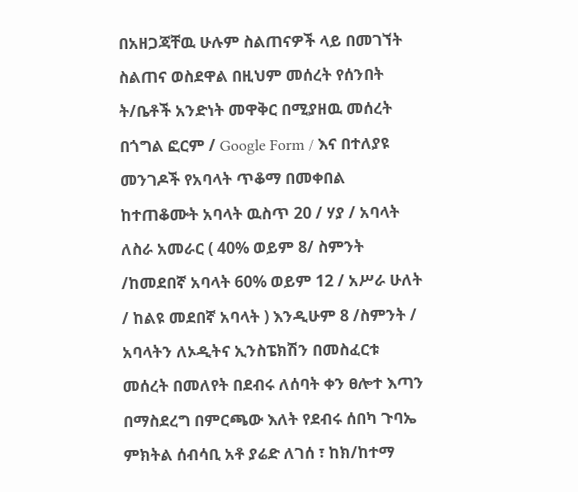በአዘጋጃቸዉ ሁሉም ስልጠናዎች ላይ በመገኘት ስልጠና ወስደዋል በዚህም መሰረት የሰንበት ት/ቤቶች አንድነት መዋቅር በሚያዘዉ መሰረት በጎግል ፎርም / Google Form / እና በተለያዩ መንገዶች የአባላት ጥቆማ በመቀበል ከተጠቆሙት አባላት ዉስጥ 20 / ሃያ / አባላት ለስራ አመራር ( 40% ወይም 8/ ስምንት /ከመደበኛ አባላት 60% ወይም 12 / አሥራ ሁለት / ከልዩ መደበኛ አባላት ) እንዲሁም 8 /ስምንት / አባላትን ለኦዲትና ኢንስፔክሽን በመስፈርቱ መሰረት በመለየት በደብሩ ለሰባት ቀን ፀሎተ እጣን በማስደረግ በምርጫው እለት የደብሩ ሰበካ ጉባኤ ምክትል ሰብሳቢ አቶ ያሬድ ለገሰ ፣ ከክ/ከተማ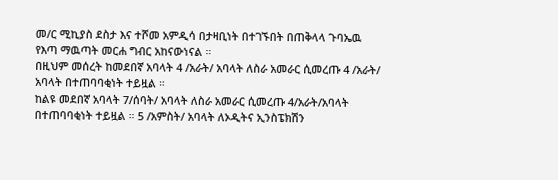መ/ር ሚኪያስ ደስታ እና ተሾመ አምዲሳ በታዛቢነት በተገኙበት በጠቅላላ ጉባኤዉ የእጣ ማዉጣት መርሐ ግብር አከናውነናል ።
በዚህም መሰረት ከመደበኛ አባላት 4 /አራት/ አባላት ለስራ አመራር ሲመረጡ 4 /አራት/ አባላት በተጠባባቂነት ተይዟል ።
ከልዩ መደበኛ አባላት 7/ሰባት/ አባላት ለስራ አመራር ሲመረጡ 4/አራት/አባላት በተጠባባቂነት ተይዟል ። 5 /አምስት/ አባላት ለኦዲትና ኢንስፔክሽን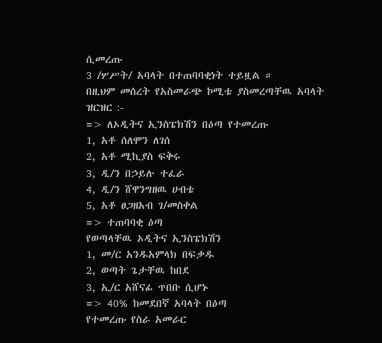ሲመረጡ
3 /ሦሥት/ አባላት በተጠባባቂነት ተይዟል ።
በዚህም መሰረት የአስመራጭ ኮሚቴ ያስመረጣቸዉ አባላት ዝርዝር :-
=> ለኦዲትና ኢንስፔክሽን በዕጣ የተመረጡ
1, አቶ ሰለሞን ለገሰ
2, አቶ ሚኪያስ ፍቅሩ
3, ዲ/ን በኃይሉ ተፈራ
4, ዲ/ን ሸዋንግዘዉ ሀብቴ
5, አቶ ፀጋዘአብ ገ/መስቀል
=> ተጠባባቂ ዕጣ
የወጣላቸዉ ኦዲትና ኢንስፔክሽን
1, መ/ር አንዱአምላክ በፍቃዱ
2, ወጣት ጌታቸዉ ከበደ
3, ኢ/ር አሸናፊ ጥበቡ ሲሆኑ
=> 40% ከመደበኛ አባላት በዕጣ
የተመረጡ የስራ አመራር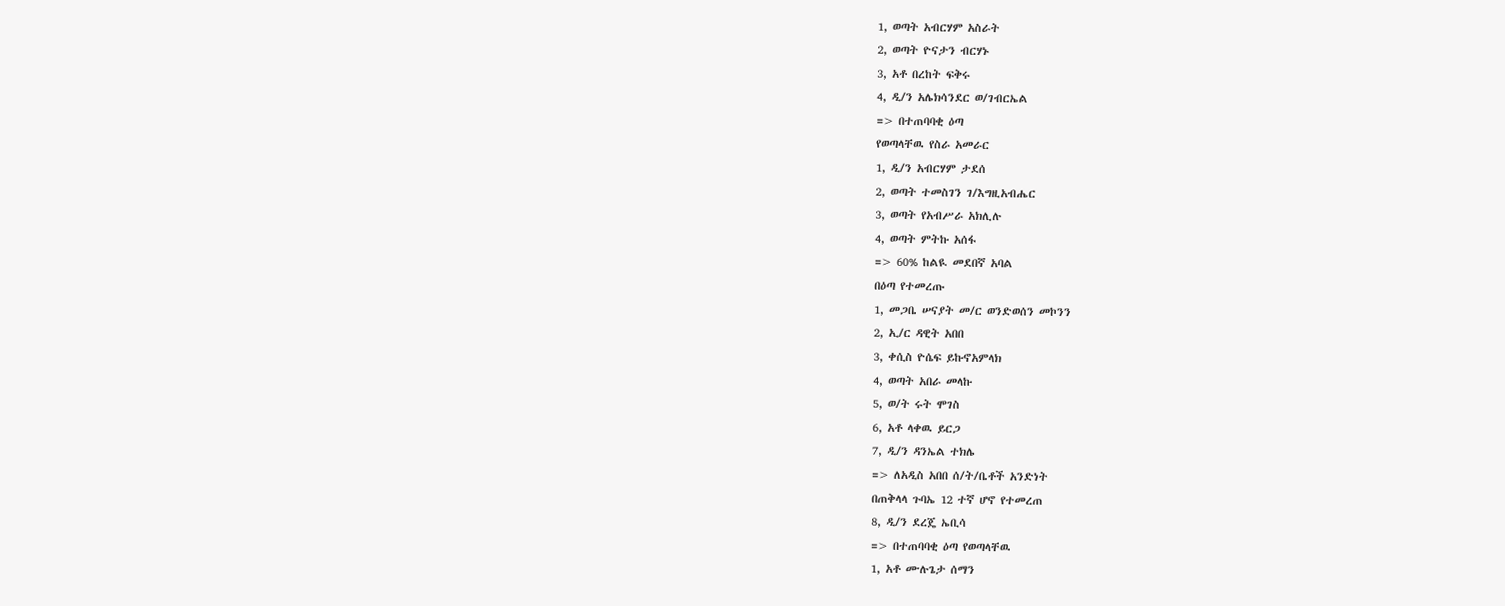1, ወጣት አብርሃም አስራት
2, ወጣት ዮናታን ብርሃኑ
3, አቶ በረከት ፍቅሩ
4, ዲ/ን አሌክሳንደር ወ/ገብርኤል
=> በተጠባባቂ ዕጣ
የወጣላቸዉ የስራ አመራር
1, ዲ/ን አብርሃም ታደሰ
2, ወጣት ተመስገን ገ/እግዚአብሔር
3, ወጣት የአብሥራ አክሊሉ
4, ወጣት ምትኩ አሰፋ
=> 60% ከልዪ መደበኛ አባል
በዕጣ የተመረጡ
1, መጋቤ ሠናያት መ/ር ወንድወሰን መኮንን
2, ኢ/ር ዳዊት አበበ
3, ቀሲስ ዮሴፍ ይኩኖአምላክ
4, ወጣት አበራ መላኩ
5, ወ/ት ሩት ሞገስ
6, አቶ ላቀዉ ይርጋ
7, ዲ/ን ዳንኤል ተክሌ
=> ለአዲስ አበበ ሰ/ት/ቤቶች አንድነት
በጠቅላላ ጉባኤ 12 ተኛ ሆኖ የተመረጠ
8, ዲ/ን ደረጄ ኤቢሳ
=> በተጠባባቂ ዕጣ የወጣላቸዉ
1, አቶ ሙሉጌታ ሰማን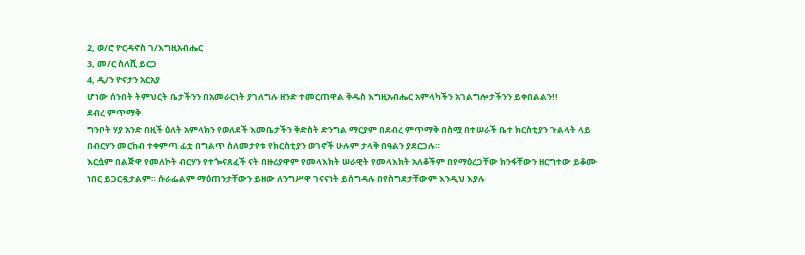2, ወ/ሮ ዮርዳኖስ ገ/እግዚአብሔር
3, መ/ር ስለሺ ይርጋ
4, ዲ/ን ዮናታን አርአያ
ሆነው ሰንበት ትምህርት ቤታችንን በአመራርነት ያገለግሉ ዘንድ ተመርጠዋል ቅዱስ እግዚአብሔር አምላካችን አገልግሎታችንን ይቀበልልን!!
ደብረ ምጥማቅ
ግንቦት ሃያ አንድ በዚች ዕለት አምላክን የወለደች እመቤታችን ቅድስት ድንግል ማርያም በደብረ ምጥማቅ በስሟ በተሠራች ቤተ ክርስቲያን ጉልላት ላይ በብርሃን መርከብ ተቀምጣ ፊቷ በግልጥ ስለመታየቱ የክርስቲያን ወገኖች ሁሉም ታላቅ በዓልን ያደርጋሉ።
እርሷም በልጅዋ የመለኮት ብርሃን የተጐናጸፈች ናት በዙሪያዋም የመላእክት ሠራዊት የመላእክት አለቆችም በየማዕረጋቸው ክንፋቸውን ዘርግተው ይቆሙ ነበር ይጋርዷታልም። ሱራፌልም ማዕጠንታቸውን ይዘው ለንግሥዋ ገናናነት ይሰግዳሉ በየስግደታቸውም እንዲህ እያሉ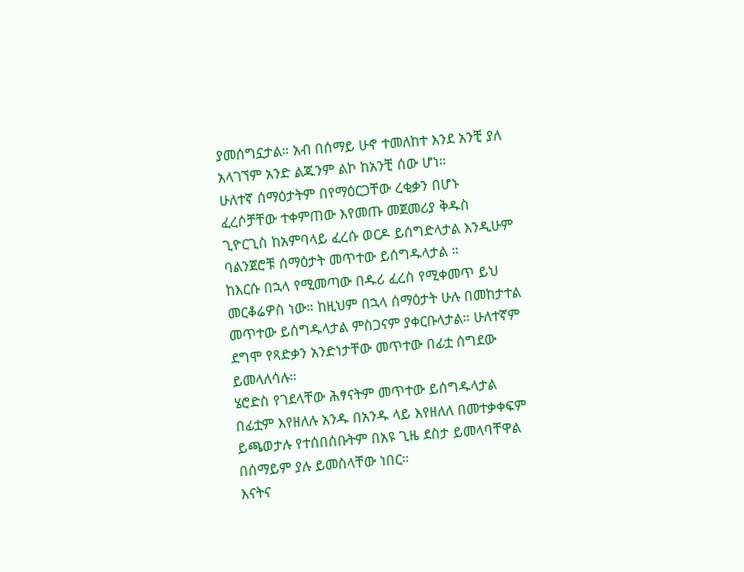ያመሰግኗታል። አብ በሰማይ ሁኖ ተመለከተ እንደ አንቺ ያለ አላገኘም አንድ ልጁንም ልኮ ከአንቺ ሰው ሆነ።
ሁለተኛ ሰማዕታትም በየማዕርጋቸው ረቂቃን በሆኑ ፈረሶቻቸው ተቀምጠው እየመጡ መጀመሪያ ቅዱስ ጊዮርጊስ ከአምባላይ ፈረሱ ወርዶ ይሰግድላታል እንዲሁም ባልንጀሮቹ ሰማዕታት መጥተው ይሰግዱላታል ።
ከእርሱ በኋላ የሚመጣው በዱሪ ፈረስ የሚቀመጥ ይህ መርቆሬዎስ ነው። ከዚህም በኋላ ሰማዕታት ሁሉ በመከታተል መጥተው ይሰግዱላታል ምስጋናም ያቀርቡላታል። ሁለተኛም ደግሞ የጻድቃን አንድነታቸው መጥተው በፊቷ ሰግደው ይመላለሳሉ።
ሄሮድስ የገደላቸው ሕፃናትም መጥተው ይሰግዱላታል በፊቷም እየዘለሉ አንዱ በአንዱ ላይ እየዘለለ በመተቃቀፍም ይጫወታሉ የተሰበሰቡትም በአዩ ጊዜ ደስታ ይመላባቸዋል በሰማይም ያሉ ይመስላቸው ነበር።
እናትና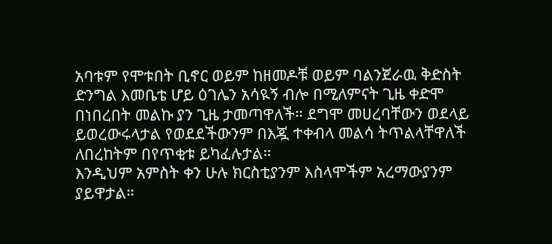አባቱም የሞቱበት ቢኖር ወይም ከዘመዶቹ ወይም ባልንጀራዉ ቅድስት ድንግል እመቤቴ ሆይ ዕገሌን አሳዪኝ ብሎ በሚለምናት ጊዜ ቀድሞ በነበረበት መልኩ ያን ጊዜ ታመጣዋለች። ደግሞ መሀረባቸውን ወደላይ ይወረውሩላታል የወደደችውንም በእጇ ተቀብላ መልሳ ትጥልላቸዋለች ለበረከትም በየጥቂቱ ይካፈሉታል።
እንዲህም አምስት ቀን ሁሉ ክርስቲያንም እስላሞችም አረማውያንም ያይዋታል።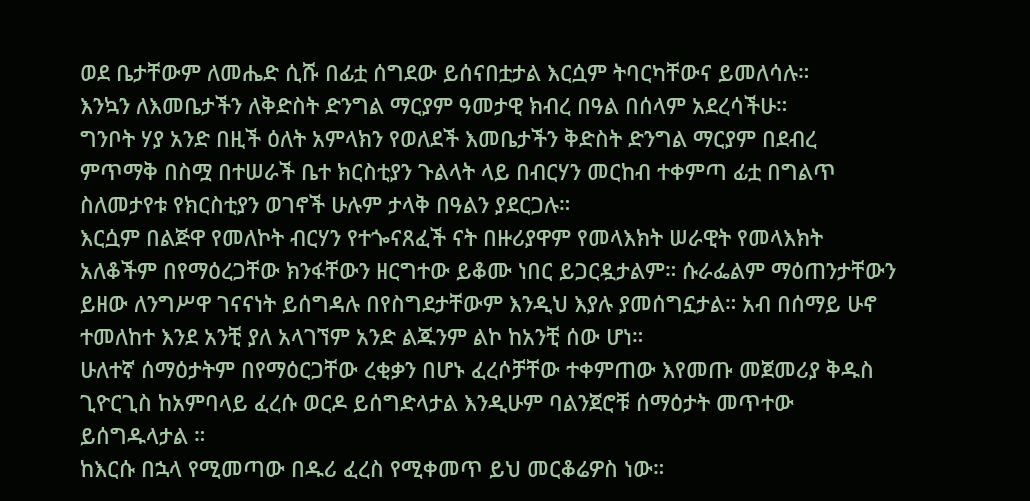ወደ ቤታቸውም ለመሔድ ሲሹ በፊቷ ሰግደው ይሰናበቷታል እርሷም ትባርካቸውና ይመለሳሉ።
እንኳን ለእመቤታችን ለቅድስት ድንግል ማርያም ዓመታዊ ክብረ በዓል በሰላም አደረሳችሁ።
ግንቦት ሃያ አንድ በዚች ዕለት አምላክን የወለደች እመቤታችን ቅድስት ድንግል ማርያም በደብረ ምጥማቅ በስሟ በተሠራች ቤተ ክርስቲያን ጉልላት ላይ በብርሃን መርከብ ተቀምጣ ፊቷ በግልጥ ስለመታየቱ የክርስቲያን ወገኖች ሁሉም ታላቅ በዓልን ያደርጋሉ።
እርሷም በልጅዋ የመለኮት ብርሃን የተጐናጸፈች ናት በዙሪያዋም የመላእክት ሠራዊት የመላእክት አለቆችም በየማዕረጋቸው ክንፋቸውን ዘርግተው ይቆሙ ነበር ይጋርዷታልም። ሱራፌልም ማዕጠንታቸውን ይዘው ለንግሥዋ ገናናነት ይሰግዳሉ በየስግደታቸውም እንዲህ እያሉ ያመሰግኗታል። አብ በሰማይ ሁኖ ተመለከተ እንደ አንቺ ያለ አላገኘም አንድ ልጁንም ልኮ ከአንቺ ሰው ሆነ።
ሁለተኛ ሰማዕታትም በየማዕርጋቸው ረቂቃን በሆኑ ፈረሶቻቸው ተቀምጠው እየመጡ መጀመሪያ ቅዱስ ጊዮርጊስ ከአምባላይ ፈረሱ ወርዶ ይሰግድላታል እንዲሁም ባልንጀሮቹ ሰማዕታት መጥተው ይሰግዱላታል ።
ከእርሱ በኋላ የሚመጣው በዱሪ ፈረስ የሚቀመጥ ይህ መርቆሬዎስ ነው።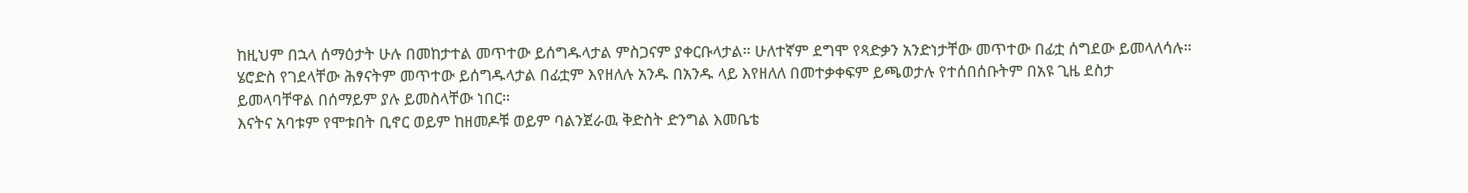ከዚህም በኋላ ሰማዕታት ሁሉ በመከታተል መጥተው ይሰግዱላታል ምስጋናም ያቀርቡላታል። ሁለተኛም ደግሞ የጻድቃን አንድነታቸው መጥተው በፊቷ ሰግደው ይመላለሳሉ።
ሄሮድስ የገደላቸው ሕፃናትም መጥተው ይሰግዱላታል በፊቷም እየዘለሉ አንዱ በአንዱ ላይ እየዘለለ በመተቃቀፍም ይጫወታሉ የተሰበሰቡትም በአዩ ጊዜ ደስታ ይመላባቸዋል በሰማይም ያሉ ይመስላቸው ነበር።
እናትና አባቱም የሞቱበት ቢኖር ወይም ከዘመዶቹ ወይም ባልንጀራዉ ቅድስት ድንግል እመቤቴ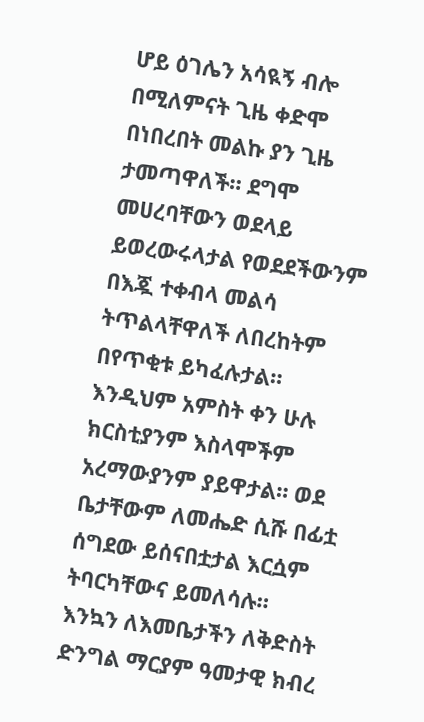ሆይ ዕገሌን አሳዪኝ ብሎ በሚለምናት ጊዜ ቀድሞ በነበረበት መልኩ ያን ጊዜ ታመጣዋለች። ደግሞ መሀረባቸውን ወደላይ ይወረውሩላታል የወደደችውንም በእጇ ተቀብላ መልሳ ትጥልላቸዋለች ለበረከትም በየጥቂቱ ይካፈሉታል።
እንዲህም አምስት ቀን ሁሉ ክርስቲያንም እስላሞችም አረማውያንም ያይዋታል። ወደ ቤታቸውም ለመሔድ ሲሹ በፊቷ ሰግደው ይሰናበቷታል እርሷም ትባርካቸውና ይመለሳሉ።
እንኳን ለእመቤታችን ለቅድስት ድንግል ማርያም ዓመታዊ ክብረ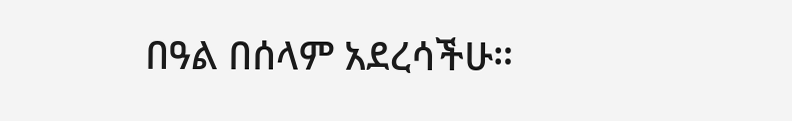በዓል በሰላም አደረሳችሁ።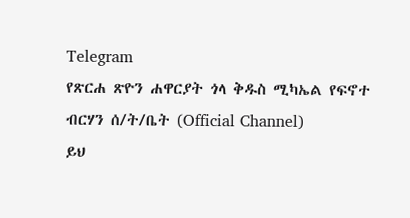Telegram
የጽርሐ ጽዮን ሐዋርያት ጎላ ቅዱስ ሚካኤል የፍኖተ ብርሃን ሰ/ት/ቤት (Official Channel)
ይህ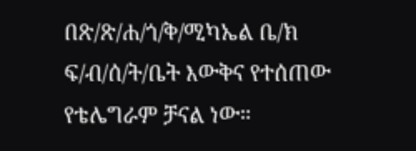በጽ/ጽ/ሐ/ጎ/ቅ/ሚካኤል ቤ/ክ ፍ/ብ/ሰ/ት/ቤት እውቅና የተሰጠው የቴሌግራም ቻናል ነው።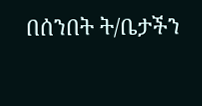በሰንበት ት/ቤታችን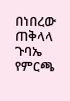በነበረው ጠቅላላ ጉባኤ የምርጫ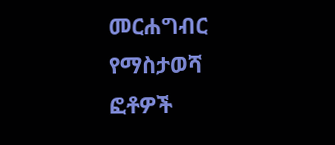መርሐግብር የማስታወሻ ፎቶዎች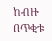ከብዙ በጥቂቱ